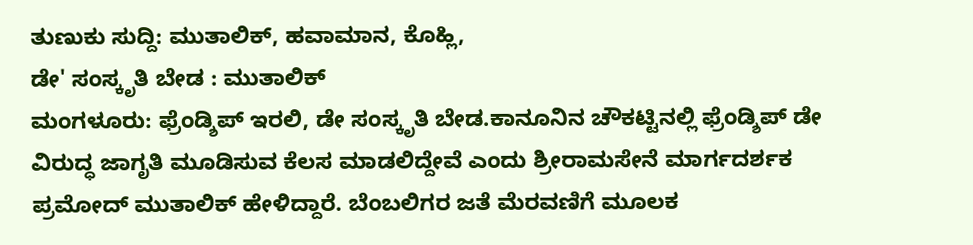ತುಣುಕು ಸುದ್ದಿ: ಮುತಾಲಿಕ್, ಹವಾಮಾನ, ಕೊಹ್ಲಿ,
ಡೇ' ಸಂಸ್ಕೃತಿ ಬೇಡ : ಮುತಾಲಿಕ್
ಮಂಗಳೂರು: ಫ್ರೆಂಡ್ಶಿಪ್ ಇರಲಿ, ಡೇ ಸಂಸ್ಕೃತಿ ಬೇಡ.ಕಾನೂನಿನ ಚೌಕಟ್ಟಿನಲ್ಲಿ ಫ್ರೆಂಡ್ಶಿಪ್ ಡೇ ವಿರುದ್ಧ ಜಾಗೃತಿ ಮೂಡಿಸುವ ಕೆಲಸ ಮಾಡಲಿದ್ದೇವೆ ಎಂದು ಶ್ರೀರಾಮಸೇನೆ ಮಾರ್ಗದರ್ಶಕ ಪ್ರಮೋದ್ ಮುತಾಲಿಕ್ ಹೇಳಿದ್ದಾರೆ. ಬೆಂಬಲಿಗರ ಜತೆ ಮೆರವಣಿಗೆ ಮೂಲಕ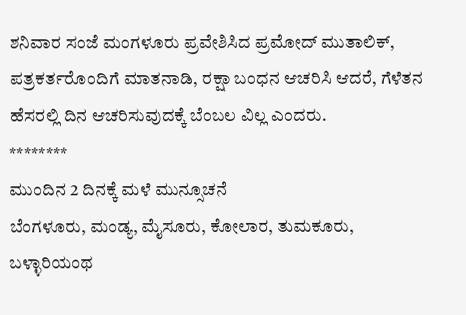ಶನಿವಾರ ಸಂಜೆ ಮಂಗಳೂರು ಪ್ರವೇಶಿಸಿದ ಪ್ರಮೋದ್ ಮುತಾಲಿಕ್, ಪತ್ರಕರ್ತರೊಂದಿಗೆ ಮಾತನಾಡಿ, ರಕ್ಷಾ ಬಂಧನ ಆಚರಿಸಿ ಆದರೆ, ಗೆಳೆತನ ಹೆಸರಲ್ಲಿ ದಿನ ಆಚರಿಸುವುದಕ್ಕೆ ಬೆಂಬಲ ವಿಲ್ಲ ಎಂದರು.
********
ಮುಂದಿನ 2 ದಿನಕ್ಕೆ ಮಳೆ ಮುನ್ಸೂಚನೆ
ಬೆಂಗಳೂರು, ಮಂಡ್ಯ, ಮೈಸೂರು, ಕೋಲಾರ, ತುಮಕೂರು, ಬಳ್ಳಾರಿಯಂಥ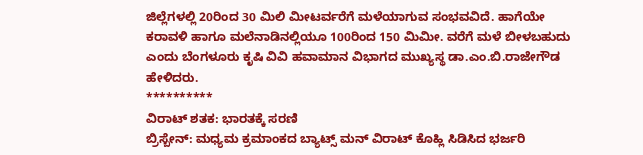ಜಿಲ್ಲೆಗಳಲ್ಲಿ 20ರಿಂದ 30 ಮಿಲಿ ಮೀಟರ್ವರೆಗೆ ಮಳೆಯಾಗುವ ಸಂಭವವಿದೆ. ಹಾಗೆಯೇ ಕರಾವಳಿ ಹಾಗೂ ಮಲೆನಾಡಿನಲ್ಲಿಯೂ 100ರಿಂದ 150 ಮಿಮೀ. ವರೆಗೆ ಮಳೆ ಬೀಳಬಹುದು ಎಂದು ಬೆಂಗಳೂರು ಕೃಷಿ ವಿವಿ ಹವಾಮಾನ ವಿಭಾಗದ ಮುಖ್ಯಸ್ಥ ಡಾ.ಎಂ.ಬಿ.ರಾಜೇಗೌಡ ಹೇಳಿದರು.
**********
ವಿರಾಟ್ ಶತಕ: ಭಾರತಕ್ಕೆ ಸರಣಿ
ಬ್ರಿಸ್ಬೇನ್: ಮಧ್ಯಮ ಕ್ರಮಾಂಕದ ಬ್ಯಾಟ್ಸ್ ಮನ್ ವಿರಾಟ್ ಕೊಹ್ಲಿ ಸಿಡಿಸಿದ ಭರ್ಜರಿ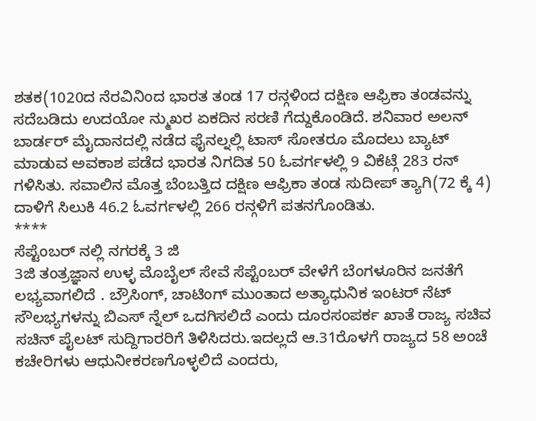ಶತಕ(1020ದ ನೆರವಿನಿಂದ ಭಾರತ ತಂಡ 17 ರನ್ಗಳಿಂದ ದಕ್ಷಿಣ ಆಫ್ರಿಕಾ ತಂಡವನ್ನು ಸದೆಬಡಿದು ಉದಯೋ ನ್ಮುಖರ ಏಕದಿನ ಸರಣಿ ಗೆದ್ದುಕೊಂಡಿದೆ. ಶನಿವಾರ ಅಲನ್ ಬಾರ್ಡರ್ ಮೈದಾನದಲ್ಲಿ ನಡೆದ ಫೈನಲ್ನಲ್ಲಿ ಟಾಸ್ ಸೋತರೂ ಮೊದಲು ಬ್ಯಾಟ್ ಮಾಡುವ ಅವಕಾಶ ಪಡೆದ ಭಾರತ ನಿಗದಿತ 50 ಓವರ್ಗಳಲ್ಲಿ 9 ವಿಕೆಟ್ಗೆ 283 ರನ್ ಗಳಿಸಿತು. ಸವಾಲಿನ ಮೊತ್ತ ಬೆಂಬತ್ತಿದ ದಕ್ಷಿಣ ಆಫ್ರಿಕಾ ತಂಡ ಸುದೀಪ್ ತ್ಯಾಗಿ(72 ಕ್ಕೆ 4) ದಾಳಿಗೆ ಸಿಲುಕಿ 46.2 ಓವರ್ಗಳಲ್ಲಿ 266 ರನ್ಗಳಿಗೆ ಪತನಗೊಂಡಿತು.
****
ಸೆಪ್ಟೆಂಬರ್ ನಲ್ಲಿ ನಗರಕ್ಕೆ 3 ಜಿ
3ಜಿ ತಂತ್ರಜ್ಞಾನ ಉಳ್ಳ ಮೊಬೈಲ್ ಸೇವೆ ಸೆಪ್ಟೆಂಬರ್ ವೇಳೆಗೆ ಬೆಂಗಳೂರಿನ ಜನತೆಗೆ ಲಭ್ಯವಾಗಲಿದೆ . ಬ್ರೌಸಿಂಗ್, ಚಾಟಿಂಗ್ ಮುಂತಾದ ಅತ್ಯಾಧುನಿಕ ಇಂಟರ್ ನೆಟ್ ಸೌಲಭ್ಯಗಳನ್ನು ಬಿಎಸ್ ನ್ನೆಲ್ ಒದಗಿಸಲಿದೆ ಎಂದು ದೂರಸಂಪರ್ಕ ಖಾತೆ ರಾಜ್ಯ ಸಚಿವ ಸಚಿನ್ ಪೈಲಟ್ ಸುದ್ದಿಗಾರರಿಗೆ ತಿಳಿಸಿದರು.ಇದಲ್ಲದೆ ಆ.31ರೊಳಗೆ ರಾಜ್ಯದ 58 ಅಂಚೆ ಕಚೇರಿಗಳು ಆಧುನೀಕರಣಗೊಳ್ಳಲಿದೆ ಎಂದರು,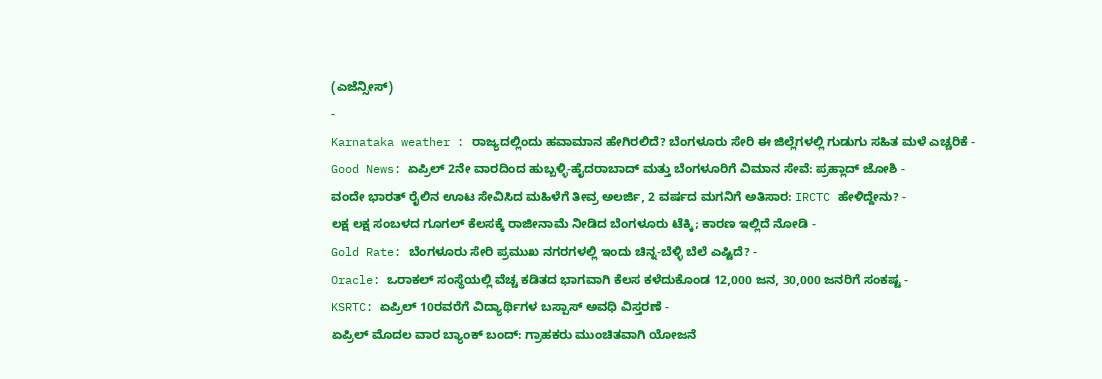(ಎಜೆನ್ಸೀಸ್)
-
Karnataka weather : ರಾಜ್ಯದಲ್ಲಿಂದು ಹವಾಮಾನ ಹೇಗಿರಲಿದೆ? ಬೆಂಗಳೂರು ಸೇರಿ ಈ ಜಿಲ್ಲೆಗಳಲ್ಲಿ ಗುಡುಗು ಸಹಿತ ಮಳೆ ಎಚ್ಚರಿಕೆ -
Good News: ಏಪ್ರಿಲ್ 2ನೇ ವಾರದಿಂದ ಹುಬ್ಬಳ್ಳಿ-ಹೈದರಾಬಾದ್ ಮತ್ತು ಬೆಂಗಳೂರಿಗೆ ವಿಮಾನ ಸೇವೆ: ಪ್ರಹ್ಲಾದ್ ಜೋಶಿ -
ವಂದೇ ಭಾರತ್ ರೈಲಿನ ಊಟ ಸೇವಿಸಿದ ಮಹಿಳೆಗೆ ತೀವ್ರ ಅಲರ್ಜಿ, 2 ವರ್ಷದ ಮಗನಿಗೆ ಅತಿಸಾರ: IRCTC ಹೇಳಿದ್ದೇನು? -
ಲಕ್ಷ ಲಕ್ಷ ಸಂಬಳದ ಗೂಗಲ್ ಕೆಲಸಕ್ಕೆ ರಾಜೀನಾಮೆ ನೀಡಿದ ಬೆಂಗಳೂರು ಟೆಕ್ಕಿ; ಕಾರಣ ಇಲ್ಲಿದೆ ನೋಡಿ -
Gold Rate: ಬೆಂಗಳೂರು ಸೇರಿ ಪ್ರಮುಖ ನಗರಗಳಲ್ಲಿ ಇಂದು ಚಿನ್ನ-ಬೆಳ್ಳಿ ಬೆಲೆ ಎಷ್ಟಿದೆ? -
Oracle: ಒರಾಕಲ್ ಸಂಸ್ಥೆಯಲ್ಲಿ ವೆಚ್ಚ ಕಡಿತದ ಭಾಗವಾಗಿ ಕೆಲಸ ಕಳೆದುಕೊಂಡ 12,000 ಜನ, 30,000 ಜನರಿಗೆ ಸಂಕಷ್ಟ -
KSRTC: ಏಪ್ರಿಲ್ 10ರವರೆಗೆ ವಿದ್ಯಾರ್ಥಿಗಳ ಬಸ್ಪಾಸ್ ಅವಧಿ ವಿಸ್ತರಣೆ -
ಏಪ್ರಿಲ್ ಮೊದಲ ವಾರ ಬ್ಯಾಂಕ್ ಬಂದ್: ಗ್ರಾಹಕರು ಮುಂಚಿತವಾಗಿ ಯೋಜನೆ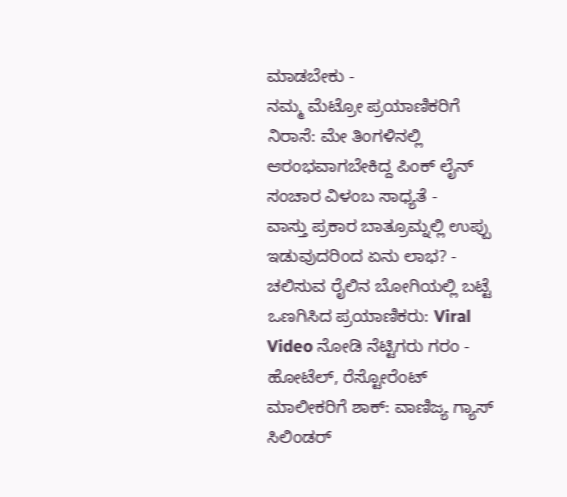ಮಾಡಬೇಕು -
ನಮ್ಮ ಮೆಟ್ರೋ ಪ್ರಯಾಣಿಕರಿಗೆ ನಿರಾಸೆ: ಮೇ ತಿಂಗಳಿನಲ್ಲಿ ಆರಂಭವಾಗಬೇಕಿದ್ದ ಪಿಂಕ್ ಲೈನ್ ಸಂಚಾರ ವಿಳಂಬ ಸಾಧ್ಯತೆ -
ವಾಸ್ತು ಪ್ರಕಾರ ಬಾತ್ರೂಮ್ನಲ್ಲಿ ಉಪ್ಪು ಇಡುವುದರಿಂದ ಏನು ಲಾಭ? -
ಚಲಿಸುವ ರೈಲಿನ ಬೋಗಿಯಲ್ಲಿ ಬಟ್ಟೆ ಒಣಗಿಸಿದ ಪ್ರಯಾಣಿಕರು: Viral Video ನೋಡಿ ನೆಟ್ಟಿಗರು ಗರಂ -
ಹೋಟೆಲ್, ರೆಸ್ಟೋರೆಂಟ್ ಮಾಲೀಕರಿಗೆ ಶಾಕ್: ವಾಣಿಜ್ಯ ಗ್ಯಾಸ್ ಸಿಲಿಂಡರ್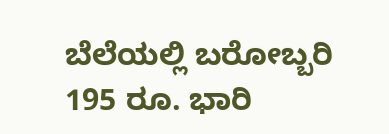ಬೆಲೆಯಲ್ಲಿ ಬರೋಬ್ಬರಿ 195 ರೂ. ಭಾರಿ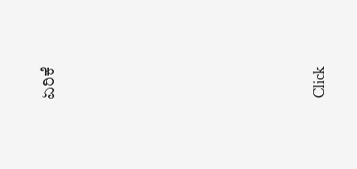ಏರಿಕೆ












Click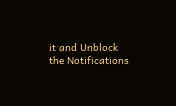it and Unblock the Notifications